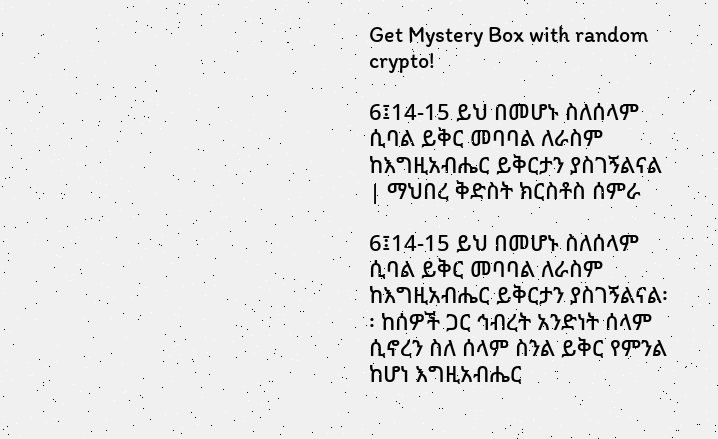Get Mystery Box with random crypto!

6፤14-15 ይህ በመሆኑ ስለሰላም ሲባል ይቅር መባባል ለራስም ከእግዚአብሔር ይቅርታን ያስገኝልናል | ማህበረ ቅድስት ክርስቶስ ሰምራ

6፤14-15 ይህ በመሆኑ ስለሰላም ሲባል ይቅር መባባል ለራስም ከእግዚአብሔር ይቅርታን ያስገኝልናል፡፡ ከሰዎች ጋር ኅብረት አንድነት ሰላም ሲኖረን ስለ ሰላም ስንል ይቅር የምንል ከሆነ እግዚአብሔር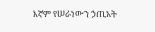እኛም የሠራነውን ኃጢአት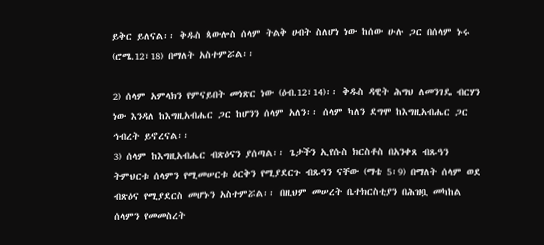ይቅር ይለናል፡፡ ቅዱስ ጳውሎስ ሰላም ትልቅ ሀብት ስለሆነ ነው ከሰው ሁሉ ጋር በሰላም ኑሩ (ሮሜ.12፣18) በማለት አስተምሯል፡፡

2) ሰላም አምላክን የምናይበት መነጽር ነው (ዕብ.12፣14)፡፡ ቅዱስ ዳዊት ሕግህ ለመንገዴ ብርሃን ነው እንዳለ ከእግዚአብሔር ጋር ከሆንን ሰላም አለን፡፡ ሰላም ካለን ደግሞ ከእግዚአብሔር ጋር ኅብረት ይኖረናል፡፡
3) ሰላም ከእግዚአብሔር ብጽዕናን ያሰጣል፡፡ ጌታችን ኢየሱስ ክርስቶስ በአንቀጸ ብጹዓን ትምህርቱ ሰላምን የሚመሠርቱ ዕርቅን የሚያደርጉ ብጹዓን ናቸው (ማቴ 5፡9) በማለት ሰላም ወደ ብጽዕና የሚያደርስ መሆኑን አስተምሯል፡፡ በዚህም መሠረት ቤተክርስቲያን በሕዝቧ መካከል ሰላምን የመመስረት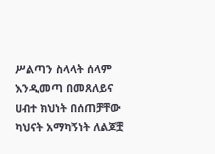ሥልጣን ስላላት ሰላም እንዲመጣ በመጸለይና ሀብተ ክህነት በሰጠቻቸው ካህናት አማካኝነት ለልጆቿ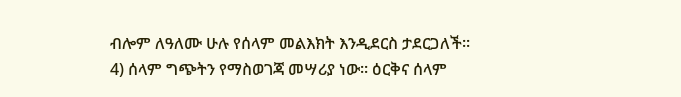ብሎም ለዓለሙ ሁሉ የሰላም መልእክት እንዲደርስ ታደርጋለች፡፡
4) ሰላም ግጭትን የማስወገጃ መሣሪያ ነው፡፡ ዕርቅና ሰላም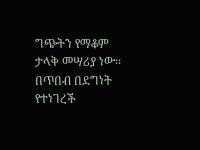ግጭትን የማቆም ታላቅ መሣሪያ ነው፡፡ በጥበብ በደግነት የተነገረች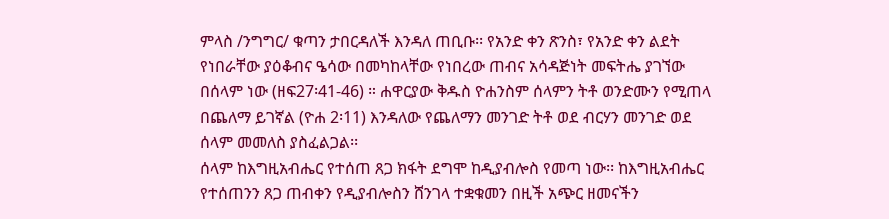ምላስ /ንግግር/ ቁጣን ታበርዳለች እንዳለ ጠቢቡ፡፡ የአንድ ቀን ጽንስ፣ የአንድ ቀን ልደት የነበራቸው ያዕቆብና ዔሳው በመካከላቸው የነበረው ጠብና አሳዳጅነት መፍትሔ ያገኘው በሰላም ነው (ዘፍ27፡41-46) ። ሐዋርያው ቅዱስ ዮሐንስም ሰላምን ትቶ ወንድሙን የሚጠላ በጨለማ ይገኛል (ዮሐ 2፡11) እንዳለው የጨለማን መንገድ ትቶ ወደ ብርሃን መንገድ ወደ ሰላም መመለስ ያስፈልጋል፡፡
ሰላም ከእግዚአብሔር የተሰጠ ጸጋ ክፋት ደግሞ ከዲያብሎስ የመጣ ነው፡፡ ከእግዚአብሔር የተሰጠንን ጸጋ ጠብቀን የዲያብሎስን ሸንገላ ተቋቁመን በዚች አጭር ዘመናችን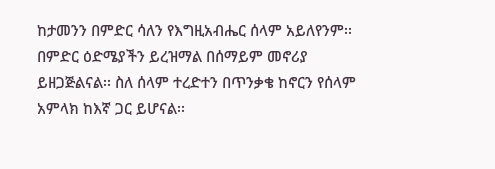ከታመንን በምድር ሳለን የእግዚአብሔር ሰላም አይለየንም፡፡በምድር ዕድሜያችን ይረዝማል በሰማይም መኖሪያ ይዘጋጅልናል፡፡ ስለ ሰላም ተረድተን በጥንቃቄ ከኖርን የሰላም አምላክ ከእኛ ጋር ይሆናል፡፡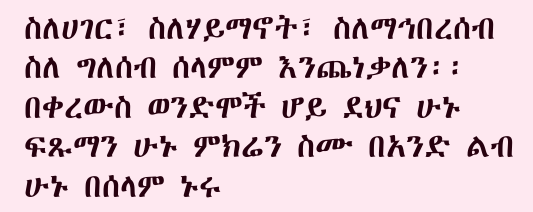ስለሀገር፣ ስለሃይማኖት፣ ስለማኅበረሰብ ስለ ግለሰብ ሰላምም እንጨነቃለን፡፡ በቀረውስ ወንድሞች ሆይ ደህና ሁኑ ፍጹማን ሁኑ ምክሬን ስሙ በአንድ ልብ ሁኑ በሰላም ኑሩ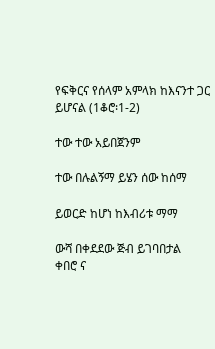የፍቅርና የሰላም አምላክ ከእናንተ ጋር ይሆናል (1ቆሮ፡1-2)

ተው ተው አይበጀንም

ተው በሉልኝማ ይሄን ሰው ከሰማ

ይወርድ ከሆነ ከእብሪቱ ማማ

ውሻ በቀደደው ጅብ ይገባበታል
ቀበሮ ና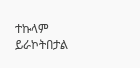ተኩላም ይራኮትበታል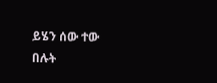ይሄን ሰው ተው በሉት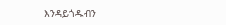እንዳይጎዱብን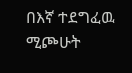በእኛ ተደግፈዉ ሚጮሁት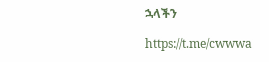ኋላችን

https://t.me/cwwwa